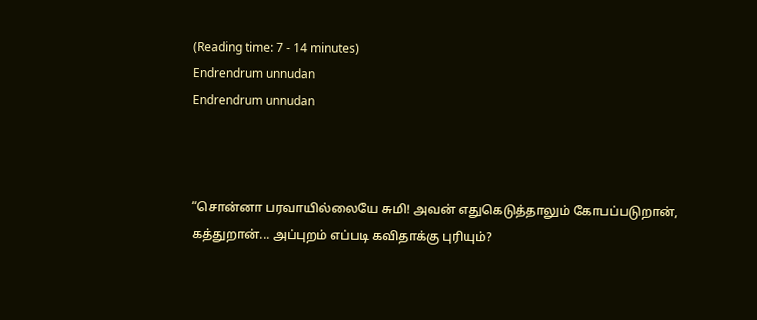(Reading time: 7 - 14 minutes)
Endrendrum unnudan
Endrendrum unnudan



“சொன்னா பரவாயில்லையே சுமி! அவன் எதுகெடுத்தாலும் கோபப்படுறான், கத்துறான்... அப்புறம் எப்படி கவிதாக்கு புரியும்?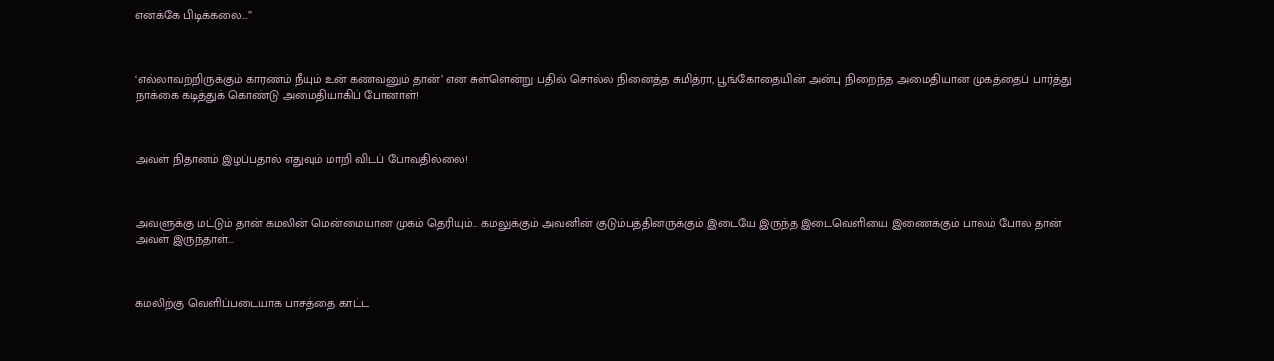எனக்கே பிடிக்கலை...”



‘எல்லாவற்றிருக்கும் காரணம் நீயும் உன் கணவனும் தான்’ என சுள்ளென்று பதில் சொல்ல நினைத்த சுமித்ரா, பூங்கோதையின் அன்பு நிறைந்த அமைதியான முகத்தைப் பார்த்து நாக்கை கடித்துக் கொண்டு அமைதியாகிப் போனாள்!



அவள் நிதானம் இழப்பதால் எதுவும் மாறி விடப் போவதில்லை!



அவளுக்கு மட்டும் தான் கமலின் மென்மையான முகம் தெரியும்... கமலுக்கும் அவனின் குடும்பத்தினருக்கும் இடையே இருந்த இடைவெளியை இணைக்கும் பாலம் போல தான் அவள் இருந்தாள்...



கமலிற்கு வெளிப்படையாக பாசத்தை காட்ட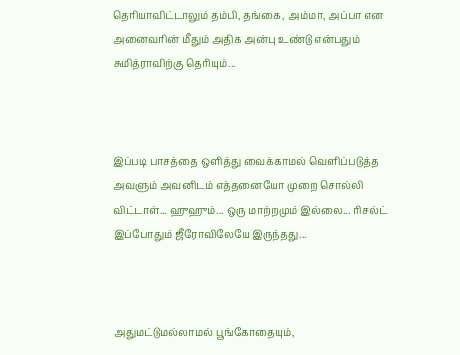தெரியாவிட்டாலும் தம்பி, தங்கை, அம்மா, அப்பா என அனைவரின் மீதும் அதிக அன்பு உண்டு என்பதும் சுமித்ராவிற்கு தெரியும்...



இப்படி பாசத்தை ஒளித்து வைக்காமல் வெளிப்படுத்த அவளும் அவனிடம் எத்தனையோ முறை சொல்லி விட்டாள்... ஹுஹும்... ஒரு மாற்றமும் இல்லை... ரிசல்ட் இப்போதும் ஜீரோவிலேயே இருந்தது...



அதுமட்டுமல்லாமல் பூங்கோதையும்,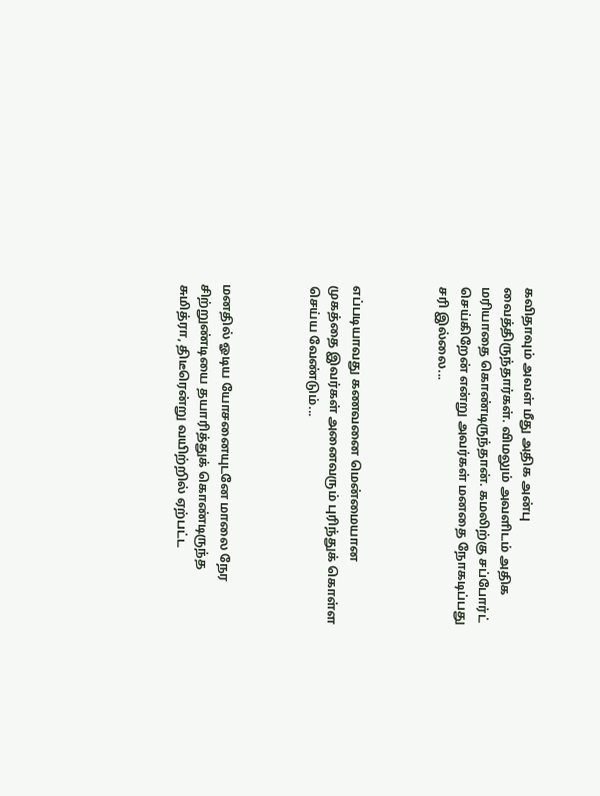கவிதாவும் அவள் மீது அதிக அன்பு வைத்திருந்தார்கள். விமலும் அவளிடம் அதிக மரியாதை கொண்டிருந்தான். கமலிற்கு சப்போர்ட் செய்கிறேன் என்று அவர்கள் மனதை நோகடிப்பது சரி இல்லை...



எப்படியாவது கணவனை மென்மையான முகத்தை இவர்கள் அனைவரும் புரிந்துக் கொள்ள செய்ய வேண்டும்...



மனதில் ஓடிய யோசனையுடனே மாலை நேர சிற்றுண்டியை தயாரித்துக் கொண்டிருந்த சுமித்ரா, திடீரென்று வயிற்றில் ஏற்பட்ட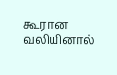கூரான வலியினால்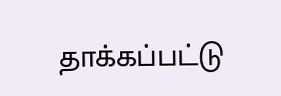தாக்கப்பட்டு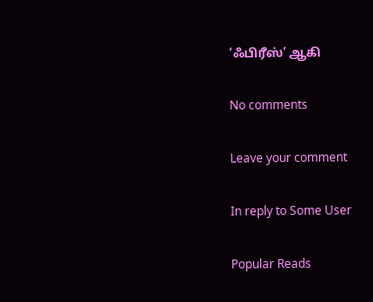‘ஃபிரீஸ்’ ஆகி

No comments

Leave your comment

In reply to Some User

Popular Reads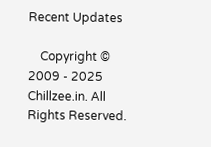Recent Updates

    Copyright © 2009 - 2025 Chillzee.in. All Rights Reserved.